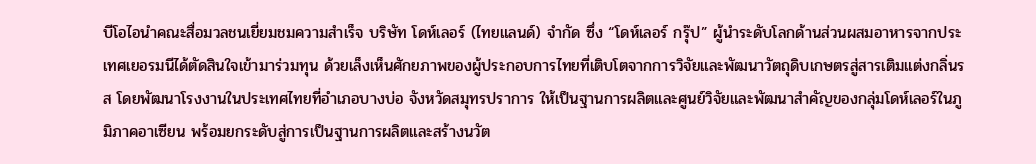บีโอไอนำคณะสื่อมวลชนเยี่ยมชมความสำเร็จ บริษัท โดห์เลอร์ (ไทยแลนด์) จำกัด ซึ่ง “โดห์เลอร์ กรุ๊ป” ผู้นำระดับโลกด้านส่วนผสมอาหารจากประเทศเยอรมนีได้ตัดสินใจเข้ามาร่วมทุน ด้วยเล็งเห็นศักยภาพของผู้ประกอบการไทยที่เติบโตจากการวิจัยและพัฒนาวัตถุดิบเกษตรสู่สารเติมแต่งกลิ่นรส โดยพัฒนาโรงงานในประเทศไทยที่อำเภอบางบ่อ จังหวัดสมุทรปราการ ให้เป็นฐานการผลิตและศูนย์วิจัยและพัฒนาสำคัญของกลุ่มโดห์เลอร์ในภูมิภาคอาเซียน พร้อมยกระดับสู่การเป็นฐานการผลิตและสร้างนวัต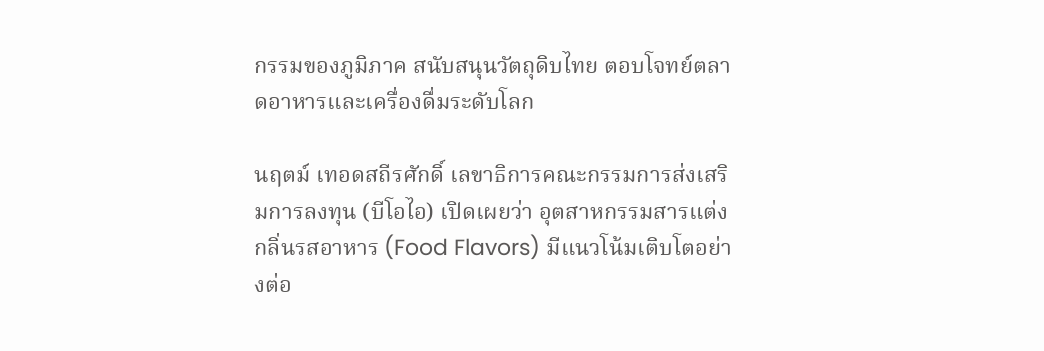กรรมของภูมิภาค สนับสนุนวัตถุดิบไทย ตอบโจทย์ตลาดอาหารและเครื่องดื่มระดับโลก

นฤตม์ เทอดสถีรศักดิ์ เลขาธิการคณะกรรมการส่งเสริมการลงทุน (บีโอไอ) เปิดเผยว่า อุตสาหกรรมสารแต่งกลิ่นรสอาหาร (Food Flavors) มีแนวโน้มเติบโตอย่างต่อ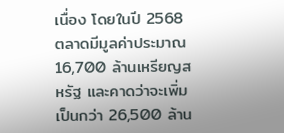เนื่อง โดยในปี 2568 ตลาดมีมูลค่าประมาณ 16,700 ล้านเหรียญสหรัฐ และคาดว่าจะเพิ่มเป็นกว่า 26,500 ล้าน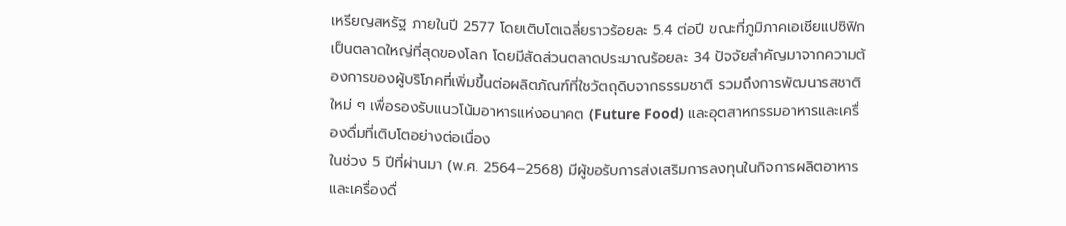เหรียญสหรัฐ ภายในปี 2577 โดยเติบโตเฉลี่ยราวร้อยละ 5.4 ต่อปี ขณะที่ภูมิภาคเอเชียแปซิฟิกเป็นตลาดใหญ่ที่สุดของโลก โดยมีสัดส่วนตลาดประมาณร้อยละ 34 ปัจจัยสำคัญมาจากความต้องการของผู้บริโภคที่เพิ่มขึ้นต่อผลิตภัณฑ์ที่ใชวัตถุดิบจากธรรมชาติ รวมถึงการพัฒนารสชาติใหม่ ๆ เพื่อรองรับแนวโน้มอาหารแห่งอนาคต (Future Food) และอุตสาหกรรมอาหารและเครื่องดื่มที่เติบโตอย่างต่อเนื่อง
ในช่วง 5 ปีที่ผ่านมา (พ.ศ. 2564–2568) มีผู้ขอรับการส่งเสริมการลงทุนในกิจการผลิตอาหารและเครื่องดื่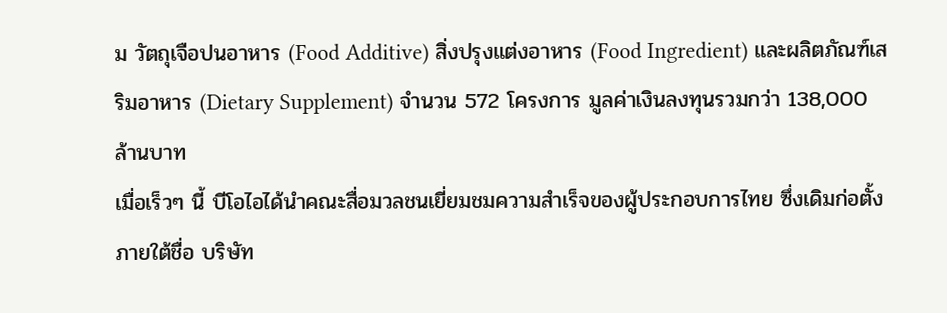ม วัตถุเจือปนอาหาร (Food Additive) สิ่งปรุงแต่งอาหาร (Food Ingredient) และผลิตภัณฑ์เสริมอาหาร (Dietary Supplement) จำนวน 572 โครงการ มูลค่าเงินลงทุนรวมกว่า 138,000 ล้านบาท
เมื่อเร็วๆ นี้ บีโอไอได้นำคณะสื่อมวลชนเยี่ยมชมความสำเร็จของผู้ประกอบการไทย ซึ่งเดิมก่อตั้งภายใต้ชื่อ บริษัท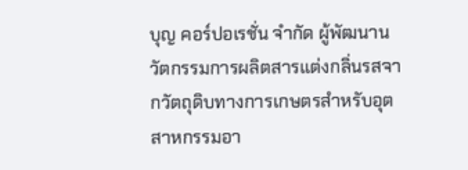บุญ คอร์ปอเรชั่น จำกัด ผู้พัฒนานวัตกรรมการผลิตสารแต่งกลิ่นรสจากวัตถุดิบทางการเกษตรสำหรับอุตสาหกรรมอา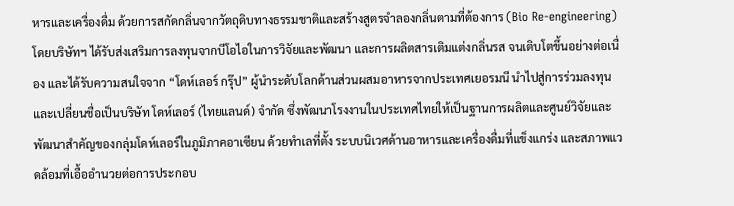หารและเครื่องดื่ม ด้วยการสกัดกลิ่นจากวัตถุดิบทางธรรมชาติและสร้างสูตรจำลองกลิ่นตามที่ต้องการ (Bio Re-engineering) โดยบริษัทฯ ได้รับส่งเสริมการลงทุนจากบีโอไอในการวิจัยและพัฒนา และการผลิตสารเติมแต่งกลิ่นรส จนเติบโตขึ้นอย่างต่อเนื่อง และได้รับความสนใจจาก “โดห์เลอร์ กรุ๊ป” ผู้นำระดับโลกด้านส่วนผสมอาหารจากประเทศเยอรมนี นำไปสู่การร่วมลงทุนและเปลี่ยนชื่อเป็นบริษัท โดห์เลอร์ (ไทยแลนด์) จำกัด ซึ่งพัฒนาโรงงานในประเทศไทยให้เป็นฐานการผลิตและศูนย์วิจัยและพัฒนาสำคัญของกลุ่มโดห์เลอร์ในภูมิภาคอาเซียน ด้วยทำเลที่ตั้ง ระบบนิเวศด้านอาหารและเครื่องดื่มที่แข็งแกร่ง และสภาพแวดล้อมที่เอื้ออำนวยต่อการประกอบ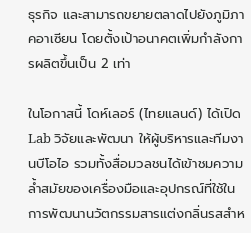ธุรกิจ และสามารถขยายตลาดไปยังภูมิภาคอาเซียน โดยตั้งเป้าอนาคตเพิ่มกำลังการผลิตขึ้นเป็น 2 เท่า

ในโอกาสนี้ โดห์เลอร์ (ไทยแลนด์) ได้เปิด Lab วิจัยและพัฒนา ให้ผู้บริหารและทีมงานบีโอไอ รวมทั้งสื่อมวลชนได้เข้าชมความล้ำสมัยของเครื่องมือและอุปกรณ์ที่ใช้ในการพัฒนานวัตกรรมสารแต่งกลิ่นรสสำห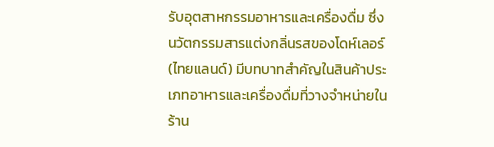รับอุตสาหกรรมอาหารและเครื่องดื่ม ซึ่งนวัตกรรมสารแต่งกลิ่นรสของโดห์เลอร์ (ไทยแลนด์) มีบทบาทสำคัญในสินค้าประเภทอาหารและเครื่องดื่มที่วางจำหน่ายในร้าน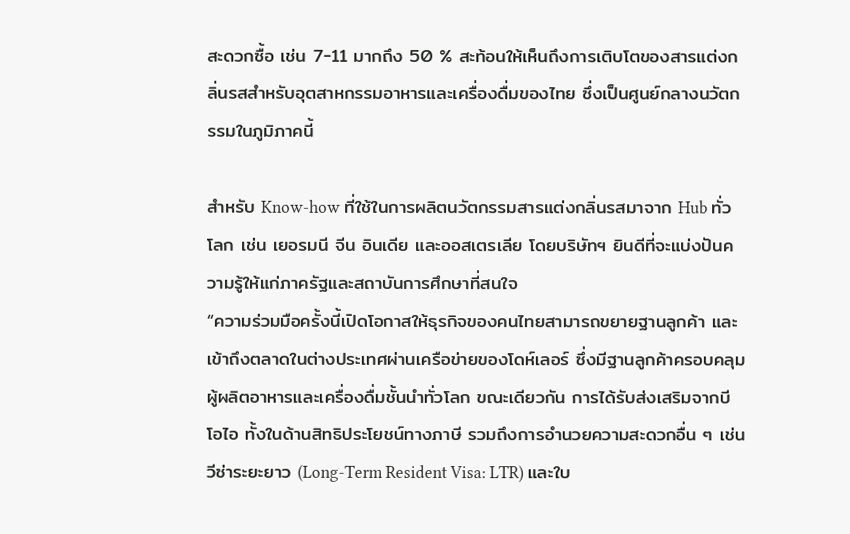สะดวกซื้อ เช่น 7-11 มากถึง 50 % สะท้อนให้เห็นถึงการเติบโตของสารแต่งกลิ่นรสสำหรับอุตสาหกรรมอาหารและเครื่องดื่มของไทย ซึ่งเป็นศูนย์กลางนวัตกรรมในภูมิภาคนี้

สำหรับ Know-how ที่ใช้ในการผลิตนวัตกรรมสารแต่งกลิ่นรสมาจาก Hub ทั่วโลก เช่น เยอรมนี จีน อินเดีย และออสเตรเลีย โดยบริษัทฯ ยินดีที่จะแบ่งปันความรู้ให้แก่ภาครัฐและสถาบันการศึกษาที่สนใจ
“ความร่วมมือครั้งนี้เปิดโอกาสให้ธุรกิจของคนไทยสามารถขยายฐานลูกค้า และเข้าถึงตลาดในต่างประเทศผ่านเครือข่ายของโดห์เลอร์ ซึ่งมีฐานลูกค้าครอบคลุมผู้ผลิตอาหารและเครื่องดื่มชั้นนำทั่วโลก ขณะเดียวกัน การได้รับส่งเสริมจากบีโอไอ ทั้งในด้านสิทธิประโยชน์ทางภาษี รวมถึงการอำนวยความสะดวกอื่น ๆ เช่น วีซ่าระยะยาว (Long-Term Resident Visa: LTR) และใบ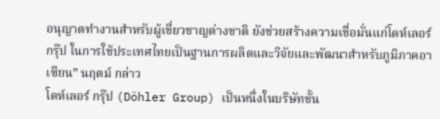อนุญาตทำงานสำหรับผู้เชี่ยวชาญต่างชาติ ยังช่วยสร้างความเชื่อมั่นแก่โดห์เลอร์ กรุ๊ป ในการใช้ประเทศไทยเป็นฐานการผลิตและวิจัยและพัฒนาสำหรับภูมิภาคอาเซียน” นฤตม์ กล่าว
โดห์เลอร์ กรุ๊ป (Döhler Group) เป็นหนึ่งในบริษัทชั้น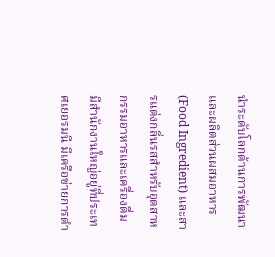นำระดับโลกด้านการพัฒนาและผลิตส่วนผสมอาหาร (Food Ingredient) และสารแต่งกลิ่นรสสำหรับอุตสาหกรรมอาหารและเครื่องดื่ม มีสำนักงานใหญ่อยู่ที่ประเทศเยอรมนี มีเครือข่ายการดำ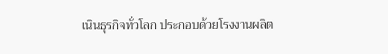เนินธุรกิจทั่วโลก ประกอบด้วยโรงงานผลิต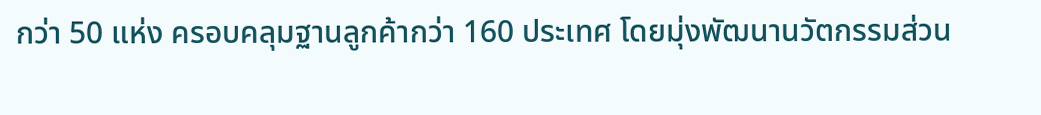กว่า 50 แห่ง ครอบคลุมฐานลูกค้ากว่า 160 ประเทศ โดยมุ่งพัฒนานวัตกรรมส่วน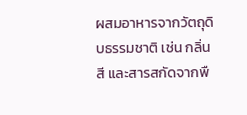ผสมอาหารจากวัตถุดิบธรรมชาติ เช่น กลิ่น สี และสารสกัดจากพื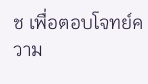ช เพื่อตอบโจทย์ความ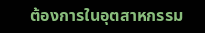ต้องการในอุตสาหกรรม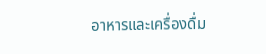อาหารและเครื่องดื่ม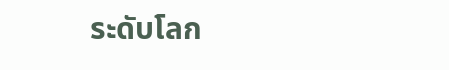ระดับโลก